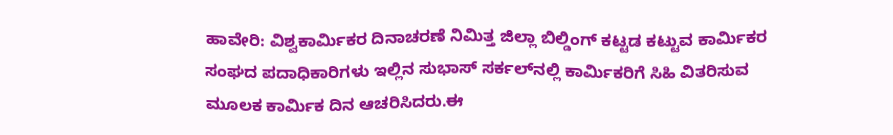ಹಾವೇರಿ: ವಿಶ್ವಕಾರ್ಮಿಕರ ದಿನಾಚರಣೆ ನಿಮಿತ್ತ ಜಿಲ್ಲಾ ಬಿಲ್ಡಿಂಗ್ ಕಟ್ಟಡ ಕಟ್ಟುವ ಕಾರ್ಮಿಕರ ಸಂಘದ ಪದಾಧಿಕಾರಿಗಳು ಇಲ್ಲಿನ ಸುಭಾಸ್ ಸರ್ಕಲ್‌ನಲ್ಲಿ ಕಾರ್ಮಿಕರಿಗೆ ಸಿಹಿ ವಿತರಿಸುವ ಮೂಲಕ ಕಾರ್ಮಿಕ ದಿನ ಆಚರಿಸಿದರು.ಈ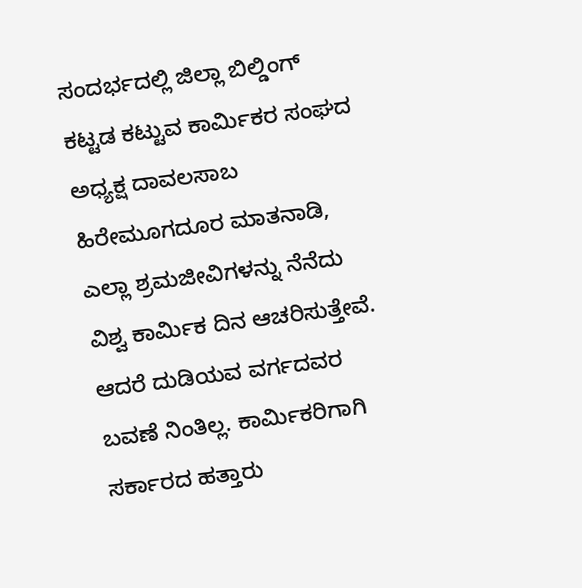ಸಂದರ್ಭದಲ್ಲಿ ಜಿಲ್ಲಾ ಬಿಲ್ಡಿಂಗ್ ಕಟ್ಟಡ ಕಟ್ಟುವ ಕಾರ್ಮಿಕರ ಸಂಘದ ಅಧ್ಯಕ್ಷ ದಾವಲಸಾಬ ಹಿರೇಮೂಗದೂರ ಮಾತನಾಡಿ, ಎಲ್ಲಾ ಶ್ರಮಜೀವಿಗಳನ್ನು ನೆನೆದು ವಿಶ್ವ ಕಾರ್ಮಿಕ ದಿನ ಆಚರಿಸುತ್ತೇವೆ. ಆದರೆ ದುಡಿಯವ ವರ್ಗದವರ ಬವಣೆ ನಿಂತಿಲ್ಲ. ಕಾರ್ಮಿಕರಿಗಾಗಿ ಸರ್ಕಾರದ ಹತ್ತಾರು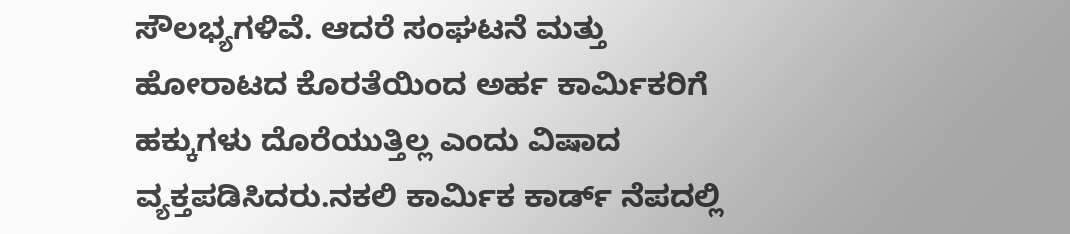ಸೌಲಭ್ಯಗಳಿವೆ. ಆದರೆ ಸಂಘಟನೆ ಮತ್ತು ಹೋರಾಟದ ಕೊರತೆಯಿಂದ ಅರ್ಹ ಕಾರ್ಮಿಕರಿಗೆ ಹಕ್ಕುಗಳು ದೊರೆಯುತ್ತಿಲ್ಲ ಎಂದು ವಿಷಾದ ವ್ಯಕ್ತಪಡಿಸಿದರು.ನಕಲಿ ಕಾರ್ಮಿಕ ಕಾರ್ಡ್‌ ನೆಪದಲ್ಲಿ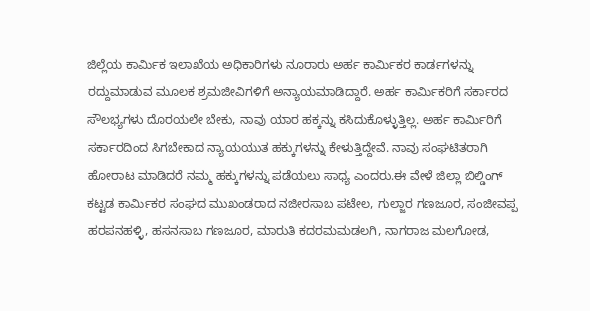ಜಿಲ್ಲೆಯ ಕಾರ್ಮಿಕ ಇಲಾಖೆಯ ಅಧಿಕಾರಿಗಳು ನೂರಾರು ಅರ್ಹ ಕಾರ್ಮಿಕರ ಕಾರ್ಡಗಳನ್ನು ರದ್ದುಮಾಡುವ ಮೂಲಕ ಶ್ರಮಜೀವಿಗಳಿಗೆ ಅನ್ಯಾಯಮಾಡಿದ್ದಾರೆ. ಅರ್ಹ ಕಾರ್ಮಿಕರಿಗೆ ಸರ್ಕಾರದ ಸೌಲಭ್ಯಗಳು ದೊರಯಲೇ ಬೇಕು, ನಾವು ಯಾರ ಹಕ್ಕನ್ನು ಕಸಿದುಕೊಳ್ಳುತ್ತಿಲ್ಲ. ಅರ್ಹ ಕಾರ್ಮಿರಿಗೆ ಸರ್ಕಾರದಿಂದ ಸಿಗಬೇಕಾದ ನ್ಯಾಯಯುತ ಹಕ್ಕುಗಳನ್ನು ಕೇಳುತ್ತಿದ್ದೇವೆ. ನಾವು ಸಂಘಟಿತರಾಗಿ ಹೋರಾಟ ಮಾಡಿದರೆ ನಮ್ಮ ಹಕ್ಕುಗಳನ್ನು ಪಡೆಯಲು ಸಾಧ್ಯ ಎಂದರು.ಈ ವೇಳೆ ಜಿಲ್ಲಾ ಬಿಲ್ಡಿಂಗ್ ಕಟ್ಟಡ ಕಾರ್ಮಿಕರ ಸಂಘದ ಮುಖಂಡರಾದ ನಜೀರಸಾಬ ಪಟೇಲ, ಗುಲ್ಜಾರ ಗಣಜೂರ, ಸಂಜೀವಪ್ಪ ಹರಪನಹಳ್ಳಿ, ಹಸನಸಾಬ ಗಣಜೂರ, ಮಾರುತಿ ಕದರಮಮಡಲಗಿ, ನಾಗರಾಜ ಮಲಗೋಡ,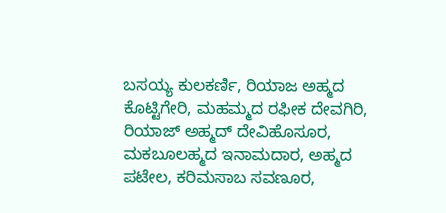ಬಸಯ್ಯ ಕುಲಕರ್ಣಿ, ರಿಯಾಜ ಅಹ್ಮದ ಕೊಟ್ಟಿಗೇರಿ, ಮಹಮ್ಮದ ರಫೀಕ ದೇವಗಿರಿ, ರಿಯಾಜ್ ಅಹ್ಮದ್ ದೇವಿಹೊಸೂರ, ಮಕಬೂಲಹ್ಮದ ಇನಾಮದಾರ, ಅಹ್ಮದ ಪಟೇಲ, ಕರಿಮಸಾಬ ಸವಣೂರ,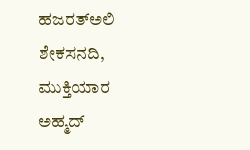ಹಜರತ್‌ಅಲಿ ಶೇಕಸನದಿ, ಮುಕ್ತಿಯಾರ ಅಹ್ಮದ್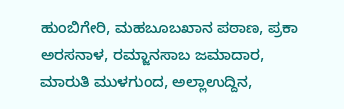ಹುಂಬಿಗೇರಿ, ಮಹಬೂಬಖಾನ ಪಠಾಣ, ಪ್ರಕಾ ಅರಸನಾಳ, ರಮ್ಜಾನಸಾಬ ಜಮಾದಾರ, ಮಾರುತಿ ಮುಳಗುಂದ, ಅಲ್ಲಾಉದ್ದಿನ,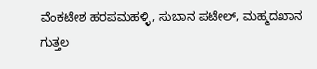ವೆಂಕಟೇಶ ಹರಪಮಹಳ್ಳಿ, ಸುಬಾನ ಪಟೇಲ್, ಮಹ್ಮದಖಾನ ಗುತ್ತಲ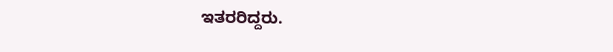ಇತರರಿದ್ದರು.